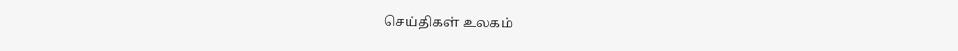செய்திகள் உலகம்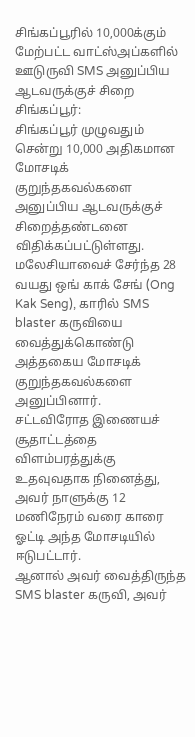சிங்கப்பூரில் 10,000க்கும் மேற்பட்ட வாட்ஸ்அப்களில் ஊடுருவி SMS அனுப்பிய ஆடவருக்குச் சிறை
சிங்கப்பூர்:
சிங்கப்பூர் முழுவதும் சென்று 10,000 அதிகமான மோசடிக் குறுந்தகவல்களை அனுப்பிய ஆடவருக்குச் சிறைத்தண்டனை விதிக்கப்பட்டுள்ளது.
மலேசியாவைச் சேர்ந்த 28 வயது ஒங் காக் சேங் (Ong Kak Seng), காரில் SMS blaster கருவியை வைத்துக்கொண்டு அத்தகைய மோசடிக் குறுந்தகவல்களை அனுப்பினார்.
சட்டவிரோத இணையச் சூதாட்டத்தை விளம்பரத்துக்கு உதவுவதாக நினைத்து, அவர் நாளுக்கு 12 மணிநேரம் வரை காரை ஓட்டி அந்த மோசடியில் ஈடுபட்டார்.
ஆனால் அவர் வைத்திருந்த SMS blaster கருவி, அவர்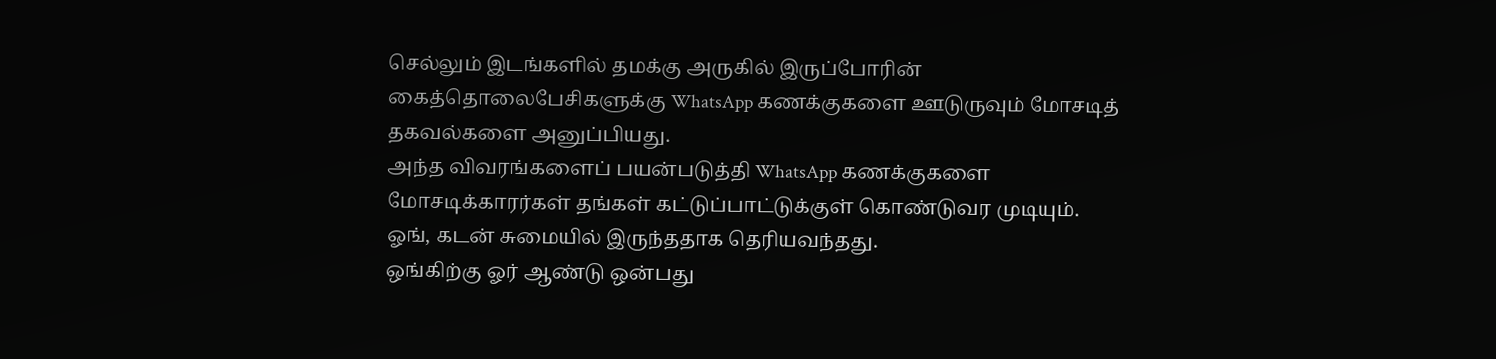செல்லும் இடங்களில் தமக்கு அருகில் இருப்போரின் கைத்தொலைபேசிகளுக்கு WhatsApp கணக்குகளை ஊடுருவும் மோசடித் தகவல்களை அனுப்பியது.
அந்த விவரங்களைப் பயன்படுத்தி WhatsApp கணக்குகளை மோசடிக்காரர்கள் தங்கள் கட்டுப்பாட்டுக்குள் கொண்டுவர முடியும்.
ஓங், கடன் சுமையில் இருந்ததாக தெரியவந்தது.
ஒங்கிற்கு ஓர் ஆண்டு ஒன்பது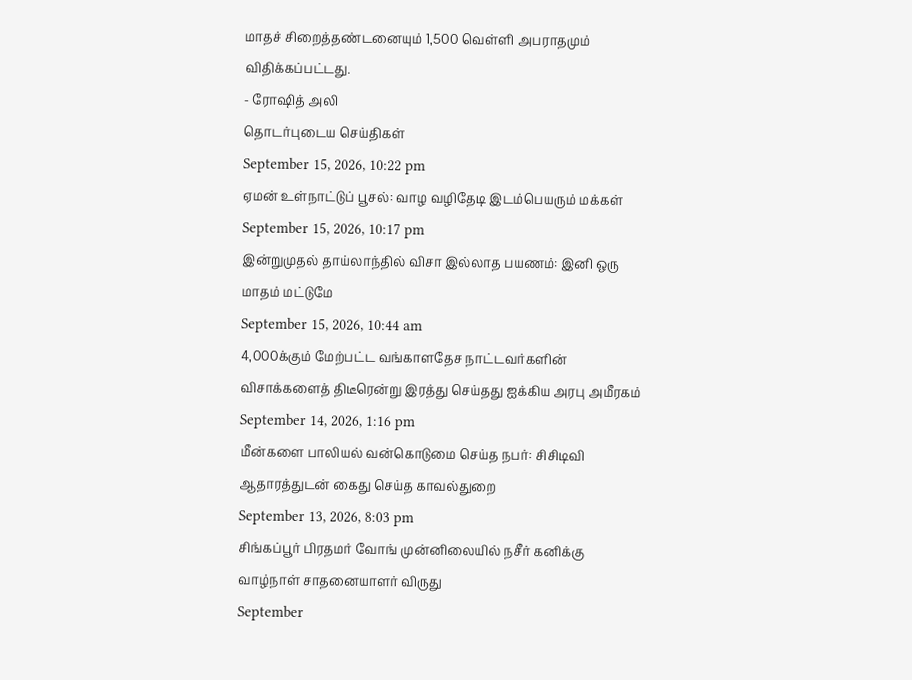மாதச் சிறைத்தண்டனையும் 1,500 வெள்ளி அபராதமும் விதிக்கப்பட்டது.
- ரோஷித் அலி
தொடர்புடைய செய்திகள்
September 15, 2026, 10:22 pm
ஏமன் உள்நாட்டுப் பூசல்: வாழ வழிதேடி இடம்பெயரும் மக்கள்
September 15, 2026, 10:17 pm
இன்றுமுதல் தாய்லாந்தில் விசா இல்லாத பயணம்: இனி ஒரு மாதம் மட்டுமே
September 15, 2026, 10:44 am
4,000க்கும் மேற்பட்ட வங்காளதேச நாட்டவர்களின் விசாக்களைத் திடீரென்று இரத்து செய்தது ஐக்கிய அரபு அமீரகம்
September 14, 2026, 1:16 pm
மீன்களை பாலியல் வன்கொடுமை செய்த நபர்: சிசிடிவி ஆதாரத்துடன் கைது செய்த காவல்துறை
September 13, 2026, 8:03 pm
சிங்கப்பூர் பிரதமர் வோங் முன்னிலையில் நசீர் கனிக்கு வாழ்நாள் சாதனையாளர் விருது
September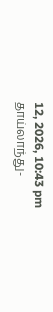12, 2026, 10:43 pm
தாய்லாந்து-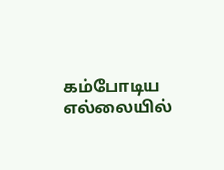கம்போடிய எல்லையில்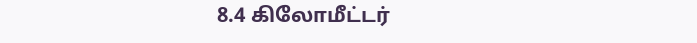8.4 கிலோமீட்டர்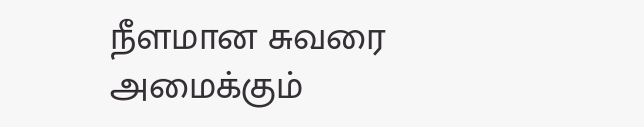நீளமான சுவரை அமைக்கும்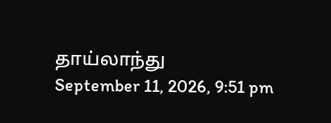தாய்லாந்து
September 11, 2026, 9:51 pm